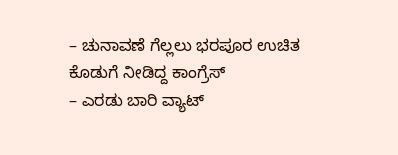– ಚುನಾವಣೆ ಗೆಲ್ಲಲು ಭರಪೂರ ಉಚಿತ ಕೊಡುಗೆ ನೀಡಿದ್ದ ಕಾಂಗ್ರೆಸ್
– ಎರಡು ಬಾರಿ ವ್ಯಾಟ್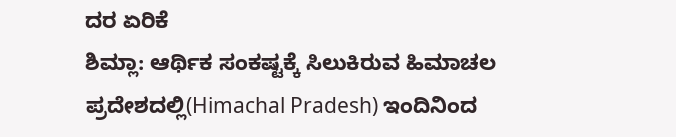ದರ ಏರಿಕೆ
ಶಿಮ್ಲಾ: ಆರ್ಥಿಕ ಸಂಕಷ್ಟಕ್ಕೆ ಸಿಲುಕಿರುವ ಹಿಮಾಚಲ ಪ್ರದೇಶದಲ್ಲಿ(Himachal Pradesh) ಇಂದಿನಿಂದ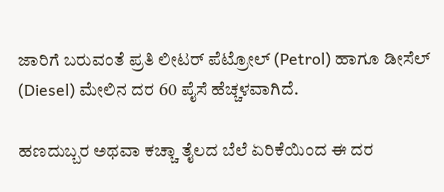ಜಾರಿಗೆ ಬರುವಂತೆ ಪ್ರತಿ ಲೀಟರ್ ಪೆಟ್ರೋಲ್ (Petrol) ಹಾಗೂ ಡೀಸೆಲ್ (Diesel) ಮೇಲಿನ ದರ 60 ಪೈಸೆ ಹೆಚ್ಚಳವಾಗಿದೆ.

ಹಣದುಬ್ಬರ ಅಥವಾ ಕಚ್ಚಾ ತೈಲದ ಬೆಲೆ ಏರಿಕೆಯಿಂದ ಈ ದರ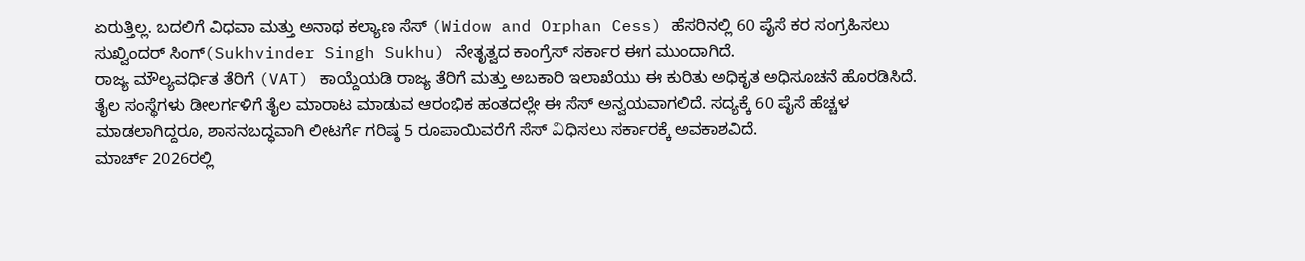ಏರುತ್ತಿಲ್ಲ. ಬದಲಿಗೆ ವಿಧವಾ ಮತ್ತು ಅನಾಥ ಕಲ್ಯಾಣ ಸೆಸ್ (Widow and Orphan Cess) ಹೆಸರಿನಲ್ಲಿ 60 ಪೈಸೆ ಕರ ಸಂಗ್ರಹಿಸಲು ಸುಖ್ವಿಂದರ್ ಸಿಂಗ್(Sukhvinder Singh Sukhu) ನೇತೃತ್ವದ ಕಾಂಗ್ರೆಸ್ ಸರ್ಕಾರ ಈಗ ಮುಂದಾಗಿದೆ.
ರಾಜ್ಯ ಮೌಲ್ಯವರ್ಧಿತ ತೆರಿಗೆ (VAT) ಕಾಯ್ದೆಯಡಿ ರಾಜ್ಯ ತೆರಿಗೆ ಮತ್ತು ಅಬಕಾರಿ ಇಲಾಖೆಯು ಈ ಕುರಿತು ಅಧಿಕೃತ ಅಧಿಸೂಚನೆ ಹೊರಡಿಸಿದೆ. ತೈಲ ಸಂಸ್ಥೆಗಳು ಡೀಲರ್ಗಳಿಗೆ ತೈಲ ಮಾರಾಟ ಮಾಡುವ ಆರಂಭಿಕ ಹಂತದಲ್ಲೇ ಈ ಸೆಸ್ ಅನ್ವಯವಾಗಲಿದೆ. ಸದ್ಯಕ್ಕೆ 60 ಪೈಸೆ ಹೆಚ್ಚಳ ಮಾಡಲಾಗಿದ್ದರೂ, ಶಾಸನಬದ್ಧವಾಗಿ ಲೀಟರ್ಗೆ ಗರಿಷ್ಠ 5 ರೂಪಾಯಿವರೆಗೆ ಸೆಸ್ విಧಿಸಲು ಸರ್ಕಾರಕ್ಕೆ ಅವಕಾಶವಿದೆ.
ಮಾರ್ಚ್ 2026ರಲ್ಲಿ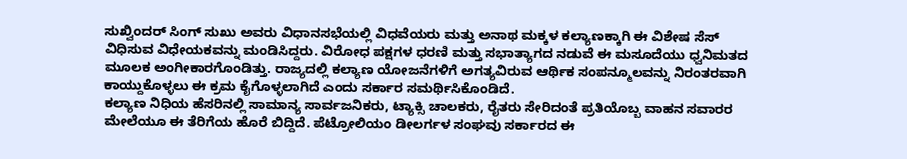ಸುಖ್ವಿಂದರ್ ಸಿಂಗ್ ಸುಖು ಅವರು ವಿಧಾನಸಭೆಯಲ್ಲಿ ವಿಧವೆಯರು ಮತ್ತು ಅನಾಥ ಮಕ್ಕಳ ಕಲ್ಯಾಣಕ್ಕಾಗಿ ಈ ವಿಶೇಷ ಸೆಸ್ ವಿಧಿಸುವ ವಿಧೇಯಕವನ್ನು ಮಂಡಿಸಿದ್ದರು. ವಿರೋಧ ಪಕ್ಷಗಳ ಧರಣಿ ಮತ್ತು ಸಭಾತ್ಯಾಗದ ನಡುವೆ ಈ ಮಸೂದೆಯು ಧ್ವನಿಮತದ ಮೂಲಕ ಅಂಗೀಕಾರಗೊಂಡಿತ್ತು. ರಾಜ್ಯದಲ್ಲಿ ಕಲ್ಯಾಣ ಯೋಜನೆಗಳಿಗೆ ಅಗತ್ಯವಿರುವ ಆರ್ಥಿಕ ಸಂಪನ್ಮೂಲವನ್ನು ನಿರಂತರವಾಗಿ ಕಾಯ್ದುಕೊಳ್ಳಲು ಈ ಕ್ರಮ ಕೈಗೊಳ್ಳಲಾಗಿದೆ ಎಂದು ಸರ್ಕಾರ ಸಮರ್ಥಿಸಿಕೊಂಡಿದೆ.
ಕಲ್ಯಾಣ ನಿಧಿಯ ಹೆಸರಿನಲ್ಲಿ ಸಾಮಾನ್ಯ ಸಾರ್ವಜನಿಕರು, ಟ್ಯಾಕ್ಸಿ ಚಾಲಕರು, ರೈತರು ಸೇರಿದಂತೆ ಪ್ರತಿಯೊಬ್ಬ ವಾಹನ ಸವಾರರ ಮೇಲೆಯೂ ಈ ತೆರಿಗೆಯ ಹೊರೆ ಬಿದ್ದಿದೆ. ಪೆಟ್ರೋಲಿಯಂ ಡೀಲರ್ಗಳ ಸಂಘವು ಸರ್ಕಾರದ ಈ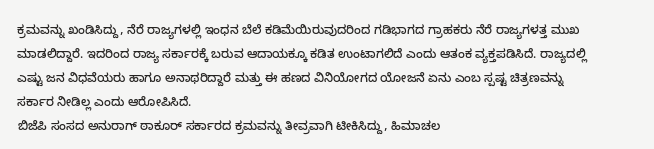ಕ್ರಮವನ್ನು ಖಂಡಿಸಿದ್ದು, ನೆರೆ ರಾಜ್ಯಗಳಲ್ಲಿ ಇಂಧನ ಬೆಲೆ ಕಡಿಮೆಯಿರುವುದರಿಂದ ಗಡಿಭಾಗದ ಗ್ರಾಹಕರು ನೆರೆ ರಾಜ್ಯಗಳತ್ತ ಮುಖ ಮಾಡಲಿದ್ದಾರೆ. ಇದರಿಂದ ರಾಜ್ಯ ಸರ್ಕಾರಕ್ಕೆ ಬರುವ ಆದಾಯಕ್ಕೂ ಕಡಿತ ಉಂಟಾಗಲಿದೆ ಎಂದು ಆತಂಕ ವ್ಯಕ್ತಪಡಿಸಿದೆ. ರಾಜ್ಯದಲ್ಲಿ ಎಷ್ಟು ಜನ ವಿಧವೆಯರು ಹಾಗೂ ಅನಾಥರಿದ್ದಾರೆ ಮತ್ತು ಈ ಹಣದ ವಿನಿಯೋಗದ ಯೋಜನೆ ಏನು ಎಂಬ ಸ್ಪಷ್ಟ ಚಿತ್ರಣವನ್ನು ಸರ್ಕಾರ ನೀಡಿಲ್ಲ ಎಂದು ಆರೋಪಿಸಿದೆ.
ಬಿಜೆಪಿ ಸಂಸದ ಅನುರಾಗ್ ಠಾಕೂರ್ ಸರ್ಕಾರದ ಕ್ರಮವನ್ನು ತೀವ್ರವಾಗಿ ಟೀಕಿಸಿದ್ದು, ಹಿಮಾಚಲ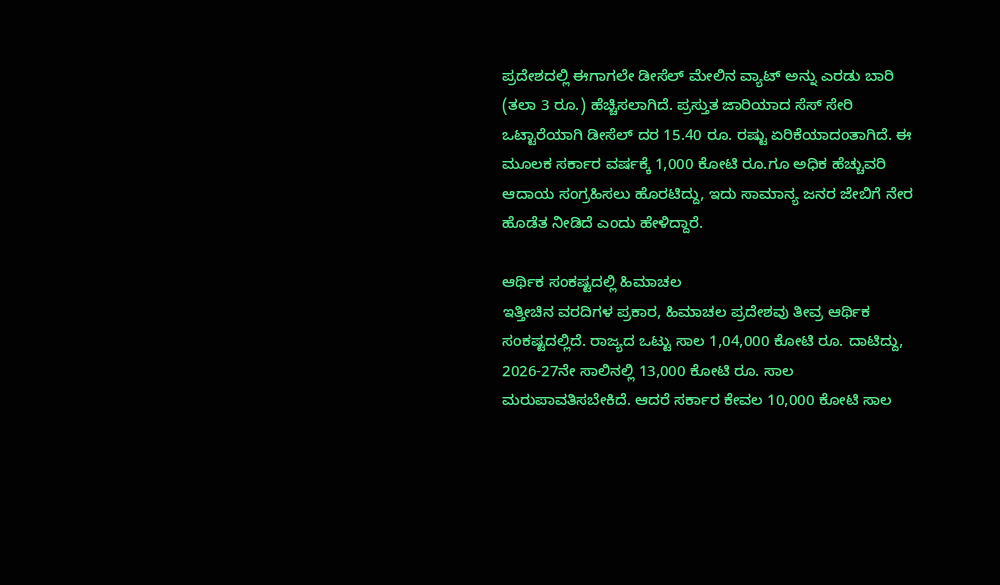ಪ್ರದೇಶದಲ್ಲಿ ಈಗಾಗಲೇ ಡೀಸೆಲ್ ಮೇಲಿನ ವ್ಯಾಟ್ ಅನ್ನು ಎರಡು ಬಾರಿ (ತಲಾ 3 ರೂ.) ಹೆಚ್ಚಿಸಲಾಗಿದೆ. ಪ್ರಸ್ತುತ ಜಾರಿಯಾದ ಸೆಸ್ ಸೇರಿ ಒಟ್ಟಾರೆಯಾಗಿ ಡೀಸೆಲ್ ದರ 15.40 ರೂ. ರಷ್ಟು ಏರಿಕೆಯಾದಂತಾಗಿದೆ. ಈ ಮೂಲಕ ಸರ್ಕಾರ ವರ್ಷಕ್ಕೆ 1,000 ಕೋಟಿ ರೂ.ಗೂ ಅಧಿಕ ಹೆಚ್ಚುವರಿ ಆದಾಯ ಸಂಗ್ರಹಿಸಲು ಹೊರಟಿದ್ದು, ಇದು ಸಾಮಾನ್ಯ ಜನರ ಜೇಬಿಗೆ ನೇರ ಹೊಡೆತ ನೀಡಿದೆ ಎಂದು ಹೇಳಿದ್ದಾರೆ.

ಆರ್ಥಿಕ ಸಂಕಷ್ಟದಲ್ಲಿ ಹಿಮಾಚಲ
ಇತ್ತೀಚಿನ ವರದಿಗಳ ಪ್ರಕಾರ, ಹಿಮಾಚಲ ಪ್ರದೇಶವು ತೀವ್ರ ಆರ್ಥಿಕ ಸಂಕಷ್ಟದಲ್ಲಿದೆ. ರಾಜ್ಯದ ಒಟ್ಟು ಸಾಲ 1,04,000 ಕೋಟಿ ರೂ. ದಾಟಿದ್ದು, 2026-27ನೇ ಸಾಲಿನಲ್ಲಿ 13,000 ಕೋಟಿ ರೂ. ಸಾಲ ಮರುಪಾವತಿಸಬೇಕಿದೆ. ಆದರೆ ಸರ್ಕಾರ ಕೇವಲ 10,000 ಕೋಟಿ ಸಾಲ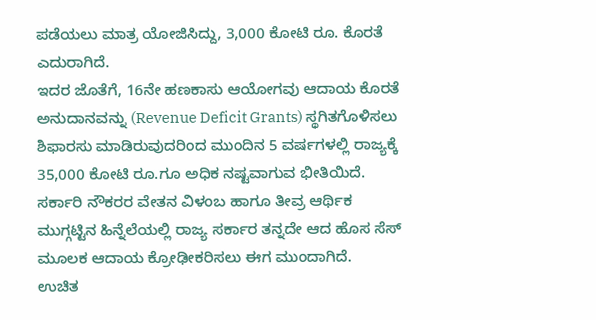ಪಡೆಯಲು ಮಾತ್ರ ಯೋಜಿಸಿದ್ದು, 3,000 ಕೋಟಿ ರೂ. ಕೊರತೆ ಎದುರಾಗಿದೆ.
ಇದರ ಜೊತೆಗೆ, 16ನೇ ಹಣಕಾಸು ಆಯೋಗವು ಆದಾಯ ಕೊರತೆ ಅನುದಾನವನ್ನು (Revenue Deficit Grants) ಸ್ಥಗಿತಗೊಳಿಸಲು ಶಿಫಾರಸು ಮಾಡಿರುವುದರಿಂದ ಮುಂದಿನ 5 ವರ್ಷಗಳಲ್ಲಿ ರಾಜ್ಯಕ್ಕೆ 35,000 ಕೋಟಿ ರೂ.ಗೂ ಅಧಿಕ ನಷ್ಟವಾಗುವ ಭೀತಿಯಿದೆ. ಸರ್ಕಾರಿ ನೌಕರರ ವೇತನ ವಿಳಂಬ ಹಾಗೂ ತೀವ್ರ ಆರ್ಥಿಕ ಮುಗ್ಗಟ್ಟಿನ ಹಿನ್ನೆಲೆಯಲ್ಲಿ ರಾಜ್ಯ ಸರ್ಕಾರ ತನ್ನದೇ ಆದ ಹೊಸ ಸೆಸ್ ಮೂಲಕ ಆದಾಯ ಕ್ರೋಢೀಕರಿಸಲು ಈಗ ಮುಂದಾಗಿದೆ.
ಉಚಿತ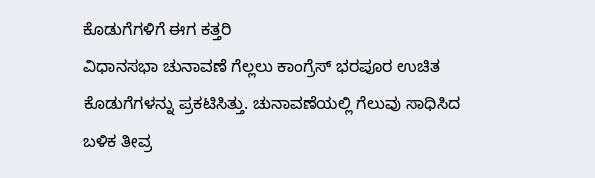ಕೊಡುಗೆಗಳಿಗೆ ಈಗ ಕತ್ತರಿ
ವಿಧಾನಸಭಾ ಚುನಾವಣೆ ಗೆಲ್ಲಲು ಕಾಂಗ್ರೆಸ್ ಭರಪೂರ ಉಚಿತ ಕೊಡುಗೆಗಳನ್ನು ಪ್ರಕಟಿಸಿತ್ತು. ಚುನಾವಣೆಯಲ್ಲಿ ಗೆಲುವು ಸಾಧಿಸಿದ ಬಳಿಕ ತೀವ್ರ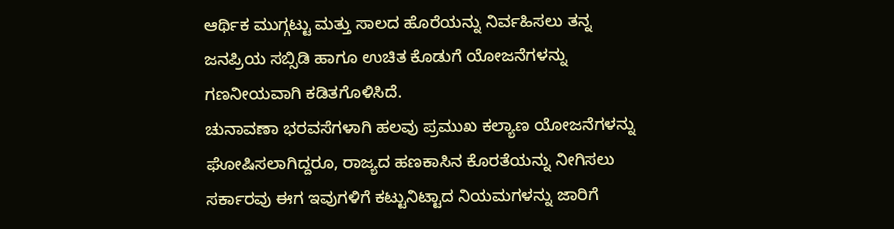ಆರ್ಥಿಕ ಮುಗ್ಗಟ್ಟು ಮತ್ತು ಸಾಲದ ಹೊರೆಯನ್ನು ನಿರ್ವಹಿಸಲು ತನ್ನ ಜನಪ್ರಿಯ ಸಬ್ಸಿಡಿ ಹಾಗೂ ಉಚಿತ ಕೊಡುಗೆ ಯೋಜನೆಗಳನ್ನು ಗಣನೀಯವಾಗಿ ಕಡಿತಗೊಳಿಸಿದೆ.
ಚುನಾವಣಾ ಭರವಸೆಗಳಾಗಿ ಹಲವು ಪ್ರಮುಖ ಕಲ್ಯಾಣ ಯೋಜನೆಗಳನ್ನು ಘೋಷಿಸಲಾಗಿದ್ದರೂ, ರಾಜ್ಯದ ಹಣಕಾಸಿನ ಕೊರತೆಯನ್ನು ನೀಗಿಸಲು ಸರ್ಕಾರವು ಈಗ ಇವುಗಳಿಗೆ ಕಟ್ಟುನಿಟ್ಟಾದ ನಿಯಮಗಳನ್ನು ಜಾರಿಗೆ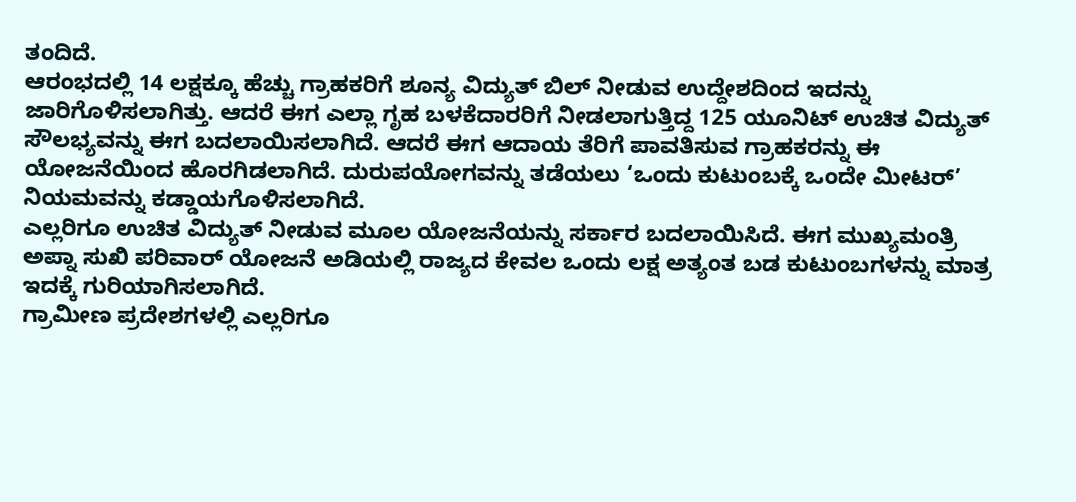ತಂದಿದೆ.
ಆರಂಭದಲ್ಲಿ 14 ಲಕ್ಷಕ್ಕೂ ಹೆಚ್ಚು ಗ್ರಾಹಕರಿಗೆ ಶೂನ್ಯ ವಿದ್ಯುತ್ ಬಿಲ್ ನೀಡುವ ಉದ್ದೇಶದಿಂದ ಇದನ್ನು ಜಾರಿಗೊಳಿಸಲಾಗಿತ್ತು. ಆದರೆ ಈಗ ಎಲ್ಲಾ ಗೃಹ ಬಳಕೆದಾರರಿಗೆ ನೀಡಲಾಗುತ್ತಿದ್ದ 125 ಯೂನಿಟ್ ಉಚಿತ ವಿದ್ಯುತ್ ಸೌಲಭ್ಯವನ್ನು ಈಗ ಬದಲಾಯಿಸಲಾಗಿದೆ. ಆದರೆ ಈಗ ಆದಾಯ ತೆರಿಗೆ ಪಾವತಿಸುವ ಗ್ರಾಹಕರನ್ನು ಈ ಯೋಜನೆಯಿಂದ ಹೊರಗಿಡಲಾಗಿದೆ. ದುರುಪಯೋಗವನ್ನು ತಡೆಯಲು ‘ಒಂದು ಕುಟುಂಬಕ್ಕೆ ಒಂದೇ ಮೀಟರ್’ ನಿಯಮವನ್ನು ಕಡ್ಡಾಯಗೊಳಿಸಲಾಗಿದೆ.
ಎಲ್ಲರಿಗೂ ಉಚಿತ ವಿದ್ಯುತ್ ನೀಡುವ ಮೂಲ ಯೋಜನೆಯನ್ನು ಸರ್ಕಾರ ಬದಲಾಯಿಸಿದೆ. ಈಗ ಮುಖ್ಯಮಂತ್ರಿ ಅಪ್ನಾ ಸುಖಿ ಪರಿವಾರ್ ಯೋಜನೆ ಅಡಿಯಲ್ಲಿ ರಾಜ್ಯದ ಕೇವಲ ಒಂದು ಲಕ್ಷ ಅತ್ಯಂತ ಬಡ ಕುಟುಂಬಗಳನ್ನು ಮಾತ್ರ ಇದಕ್ಕೆ ಗುರಿಯಾಗಿಸಲಾಗಿದೆ.
ಗ್ರಾಮೀಣ ಪ್ರದೇಶಗಳಲ್ಲಿ ಎಲ್ಲರಿಗೂ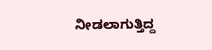ನೀಡಲಾಗುತ್ತಿದ್ದ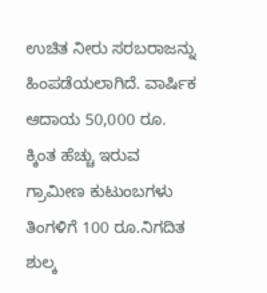ಉಚಿತ ನೀರು ಸರಬರಾಜನ್ನು ಹಿಂಪಡೆಯಲಾಗಿದೆ. ವಾರ್ಷಿಕ ಆದಾಯ 50,000 ರೂ. ಕ್ಕಿಂತ ಹೆಚ್ಚು ಇರುವ ಗ್ರಾಮೀಣ ಕುಟುಂಬಗಳು ತಿಂಗಳಿಗೆ 100 ರೂ.ನಿಗದಿತ ಶುಲ್ಕ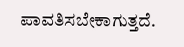ಪಾವತಿಸಬೇಕಾಗುತ್ತದೆ.